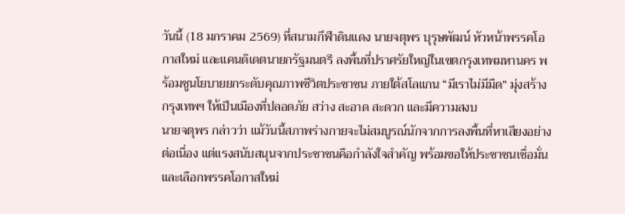วันนี้ (18 มกราคม 2569) ที่สนามกีฬาดินแดง นายจตุพร บุรุษพัฒน์ หัวหน้าพรรคโอกาสใหม่ และแคนดิเดตนายกรัฐมนตรี ลงพื้นที่ปราศรัยใหญ่ในเขตกรุงเทพมหานคร พร้อมชูนโยบายยกระดับคุณภาพชีวิตประชาชน ภายใต้สโลแกน “มีเราไม่มีมืด” มุ่งสร้างกรุงเทพฯ ให้เป็นเมืองที่ปลอดภัย สว่าง สะอาด สะดวก และมีความสงบ
นายจตุพร กล่าวว่า แม้วันนี้สภาพร่างกายจะไม่สมบูรณ์นักจากการลงพื้นที่หาเสียงอย่างต่อเนื่อง แต่แรงสนับสนุนจากประชาชนคือกำลังใจสำคัญ พร้อมขอให้ประชาชนเชื่อมั่นและเลือกพรรคโอกาสใหม่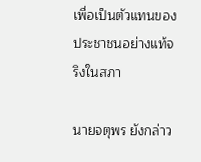เพื่อเป็นตัวแทนของประชาชนอย่างแท้จริงในสภา

นายจตุพร ยังกล่าว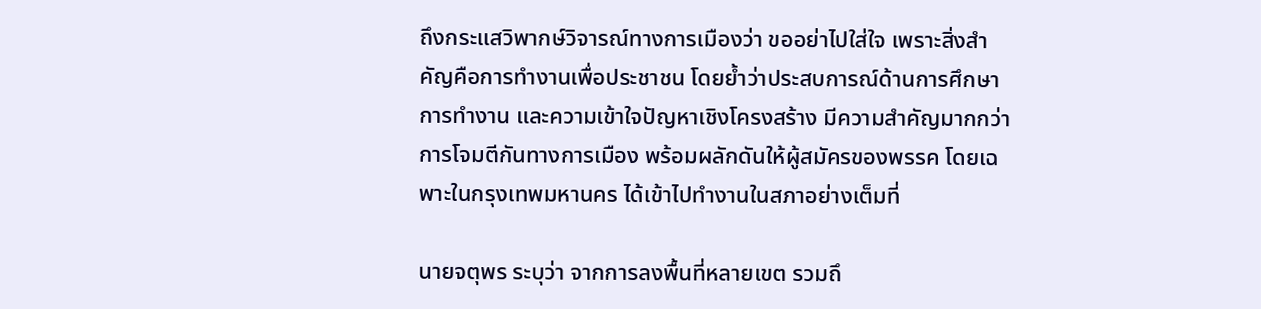ถึงกระแสวิพากษ์วิจารณ์ทางการเมืองว่า ขออย่าไปใส่ใจ เพราะสิ่งสำคัญคือการทำงานเพื่อประชาชน โดยย้ำว่าประสบการณ์ด้านการศึกษา การทำงาน และความเข้าใจปัญหาเชิงโครงสร้าง มีความสำคัญมากกว่าการโจมตีกันทางการเมือง พร้อมผลักดันให้ผู้สมัครของพรรค โดยเฉพาะในกรุงเทพมหานคร ได้เข้าไปทำงานในสภาอย่างเต็มที่

นายจตุพร ระบุว่า จากการลงพื้นที่หลายเขต รวมถึ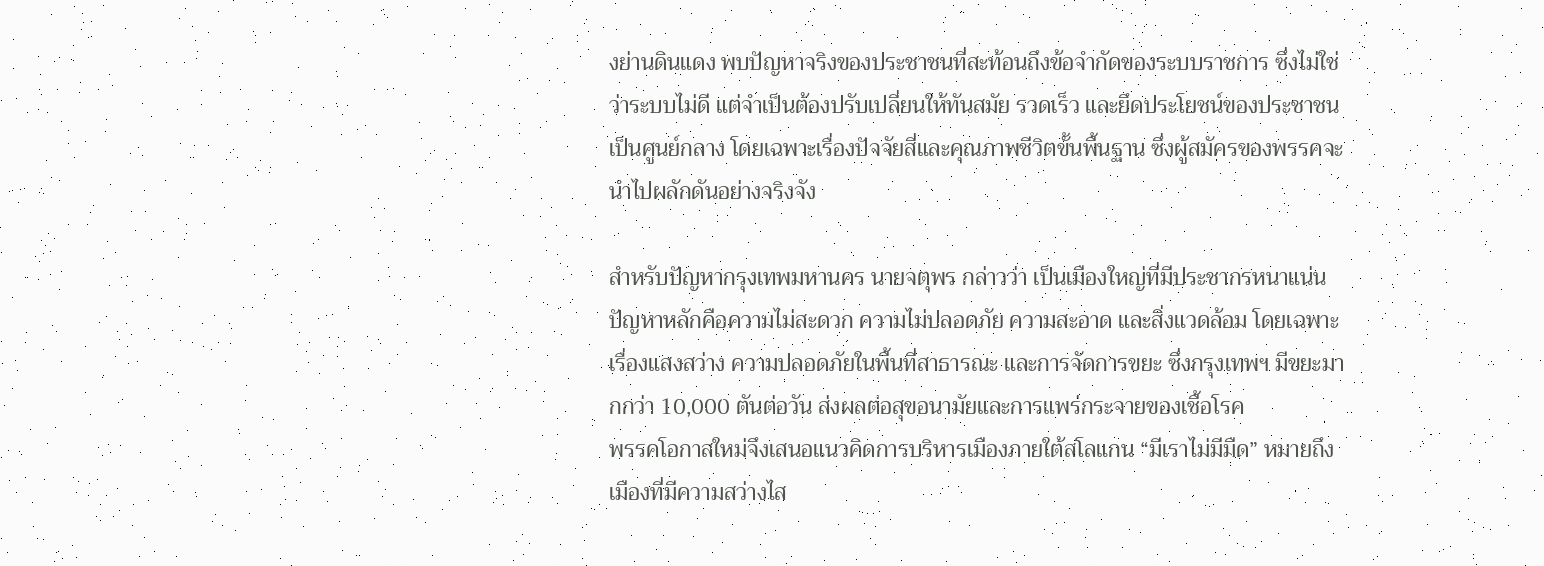งย่านดินแดง พบปัญหาจริงของประชาชนที่สะท้อนถึงข้อจำกัดของระบบราชการ ซึ่งไม่ใช่ว่าระบบไม่ดี แต่จำเป็นต้องปรับเปลี่ยนให้ทันสมัย รวดเร็ว และยึดประโยชน์ของประชาชนเป็นศูนย์กลาง โดยเฉพาะเรื่องปัจจัยสี่และคุณภาพชีวิตขั้นพื้นฐาน ซึ่งผู้สมัครของพรรคจะนำไปผลักดันอย่างจริงจัง

สำหรับปัญหากรุงเทพมหานคร นายจตุพร กล่าวว่า เป็นเมืองใหญ่ที่มีประชากรหนาแน่น ปัญหาหลักคือความไม่สะดวก ความไม่ปลอดภัย ความสะอาด และสิ่งแวดล้อม โดยเฉพาะเรื่องแสงสว่าง ความปลอดภัยในพื้นที่สาธารณะ และการจัดการขยะ ซึ่งกรุงเทพฯ มีขยะมากกว่า 10,000 ตันต่อวัน ส่งผลต่อสุขอนามัยและการแพร่กระจายของเชื้อโรค
พรรคโอกาสใหม่จึงเสนอแนวคิดการบริหารเมืองภายใต้สโลแกน “มีเราไม่มีมืด” หมายถึง เมืองที่มีความสว่างไส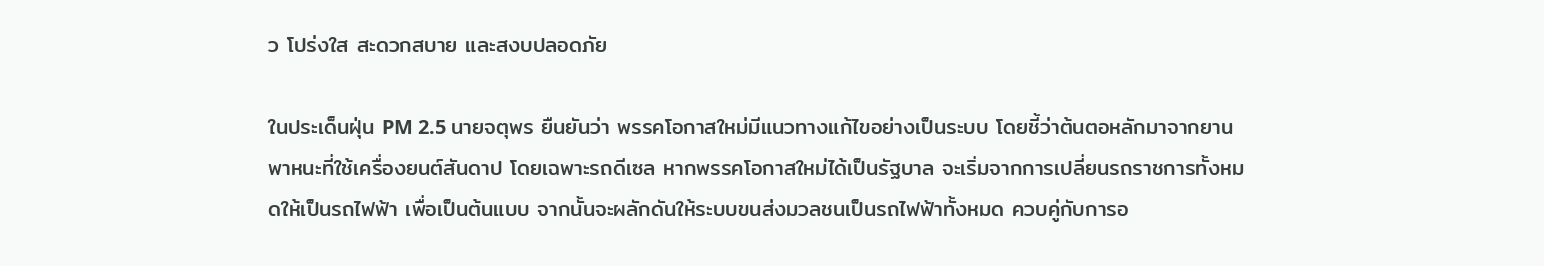ว โปร่งใส สะดวกสบาย และสงบปลอดภัย

ในประเด็นฝุ่น PM 2.5 นายจตุพร ยืนยันว่า พรรคโอกาสใหม่มีแนวทางแก้ไขอย่างเป็นระบบ โดยชี้ว่าต้นตอหลักมาจากยานพาหนะที่ใช้เครื่องยนต์สันดาป โดยเฉพาะรถดีเซล หากพรรคโอกาสใหม่ได้เป็นรัฐบาล จะเริ่มจากการเปลี่ยนรถราชการทั้งหมดให้เป็นรถไฟฟ้า เพื่อเป็นต้นแบบ จากนั้นจะผลักดันให้ระบบขนส่งมวลชนเป็นรถไฟฟ้าทั้งหมด ควบคู่กับการอ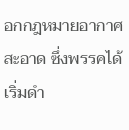อกกฎหมายอากาศสะอาด ซึ่งพรรคได้เริ่มดำ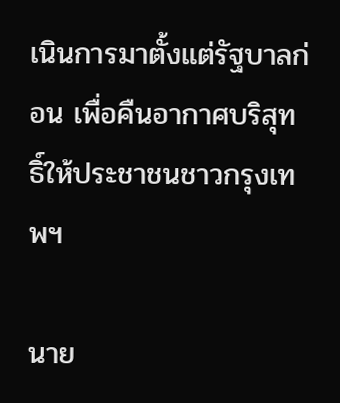เนินการมาตั้งแต่รัฐบาลก่อน เพื่อคืนอากาศบริสุทธิ์ให้ประชาชนชาวกรุงเทพฯ

นาย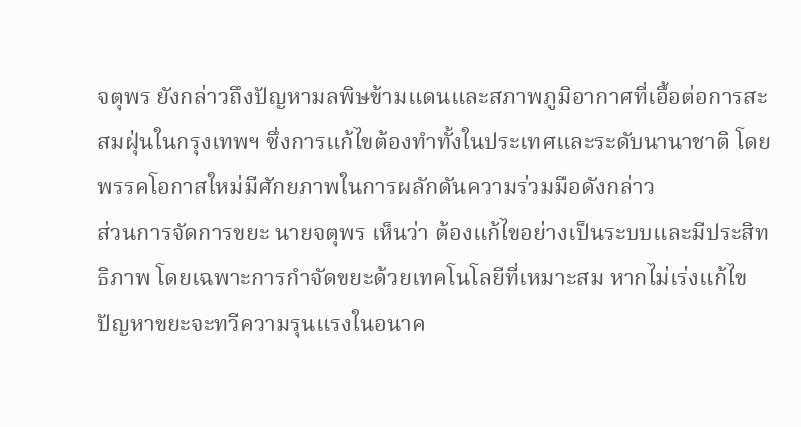จตุพร ยังกล่าวถึงปัญหามลพิษข้ามแดนและสภาพภูมิอากาศที่เอื้อต่อการสะสมฝุ่นในกรุงเทพฯ ซึ่งการแก้ไขต้องทำทั้งในประเทศและระดับนานาชาติ โดยพรรคโอกาสใหม่มีศักยภาพในการผลักดันความร่วมมือดังกล่าว
ส่วนการจัดการขยะ นายจตุพร เห็นว่า ต้องแก้ไขอย่างเป็นระบบและมีประสิทธิภาพ โดยเฉพาะการกำจัดขยะด้วยเทคโนโลยีที่เหมาะสม หากไม่เร่งแก้ไข ปัญหาขยะจะทวีความรุนแรงในอนาค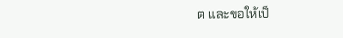ต และขอให้เป็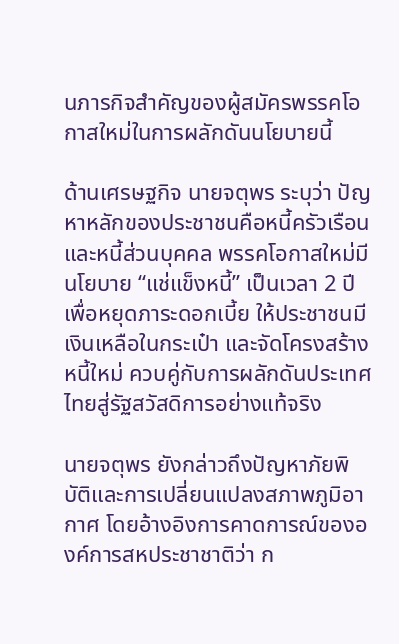นภารกิจสำคัญของผู้สมัครพรรคโอกาสใหม่ในการผลักดันนโยบายนี้

ด้านเศรษฐกิจ นายจตุพร ระบุว่า ปัญหาหลักของประชาชนคือหนี้ครัวเรือนและหนี้ส่วนบุคคล พรรคโอกาสใหม่มีนโยบาย “แช่แข็งหนี้” เป็นเวลา 2 ปี เพื่อหยุดภาระดอกเบี้ย ให้ประชาชนมีเงินเหลือในกระเป๋า และจัดโครงสร้างหนี้ใหม่ ควบคู่กับการผลักดันประเทศไทยสู่รัฐสวัสดิการอย่างแท้จริง

นายจตุพร ยังกล่าวถึงปัญหาภัยพิบัติและการเปลี่ยนแปลงสภาพภูมิอากาศ โดยอ้างอิงการคาดการณ์ขององค์การสหประชาชาติว่า ก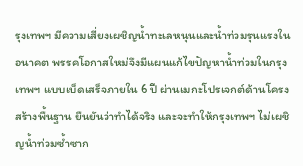รุงเทพฯ มีความเสี่ยงเผชิญน้ำทะเลหนุนและน้ำท่วมรุนแรงในอนาคต พรรคโอกาสใหม่จึงมีแผนแก้ไขปัญหาน้ำท่วมในกรุงเทพฯ แบบเบ็ดเสร็จภายใน 6 ปี ผ่านเมกะโปรเจกต์ด้านโครงสร้างพื้นฐาน ยืนยันว่าทำได้จริง และจะทำให้กรุงเทพฯ ไม่เผชิญน้ำท่วมซ้ำซาก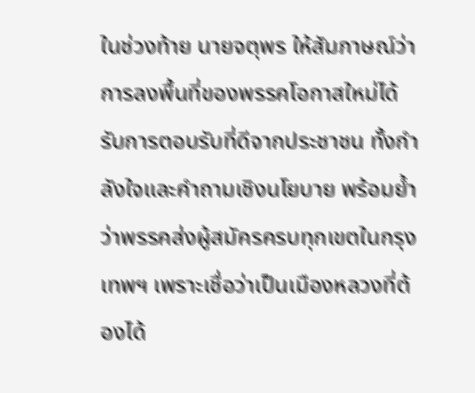ในช่วงท้าย นายจตุพร ให้สัมภาษณ์ว่า การลงพื้นที่ของพรรคโอกาสใหม่ได้รับการตอบรับที่ดีจากประชาชน ทั้งกำลังใจและคำถามเชิงนโยบาย พร้อมย้ำว่าพรรคส่งผู้สมัครครบทุกเขตในกรุงเทพฯ เพราะเชื่อว่าเป็นเมืองหลวงที่ต้องได้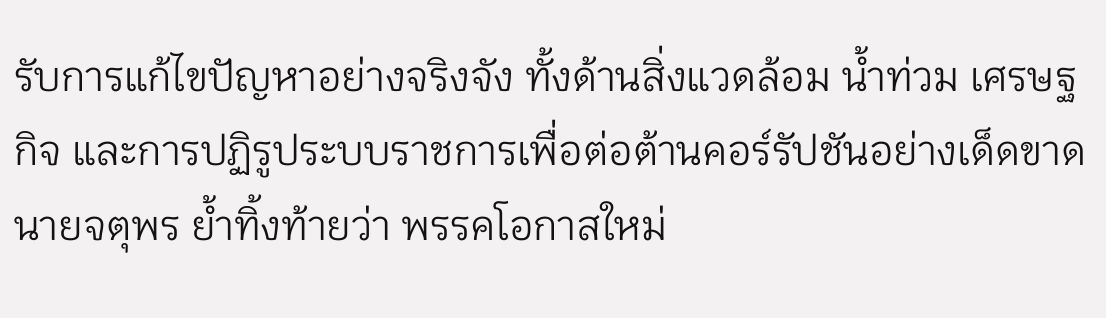รับการแก้ไขปัญหาอย่างจริงจัง ทั้งด้านสิ่งแวดล้อม น้ำท่วม เศรษฐกิจ และการปฏิรูประบบราชการเพื่อต่อต้านคอร์รัปชันอย่างเด็ดขาด
นายจตุพร ย้ำทิ้งท้ายว่า พรรคโอกาสใหม่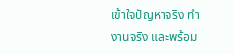เข้าใจปัญหาจริง ทำงานจริง และพร้อม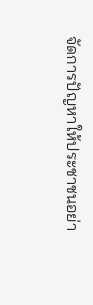จัดการปัญหาให้ประชาชนอย่า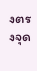งตรงจุด